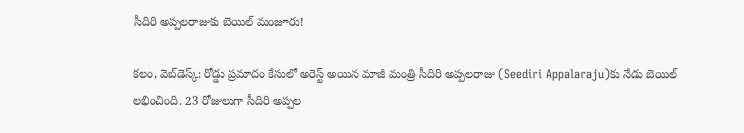సీదిరి అప్ప‌ల‌రాజుకు బెయిల్ మంజూరు!

క‌లం, వెబ్‌డెస్క్‌: రోడ్డు ప్రమాదం కేసులో అరెస్ట్ అయిన మాజీ మంత్రి సీదిరి అప్పలరాజు (Seediri Appalaraju)కు నేడు బెయిల్ లభించింది. 23 రోజులుగా సీదిరి అప్పల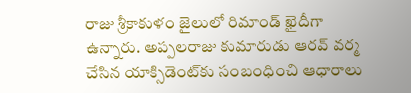రాజు శ్రీకాకుళం జైలులో రిమాండ్ ఖైదీగా ఉన్నారు. అప్ప‌ల‌రాజు కుమారుడు ఆర‌వ్ వ‌ర్మ‌ చేసిన యాక్సిడెంట్‌కు సంబంధించి ఆధారాలు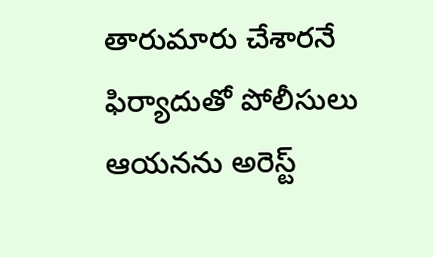తారుమారు చేశార‌నే ఫిర్యాదుతో పోలీసులు ఆయ‌న‌ను అరెస్ట్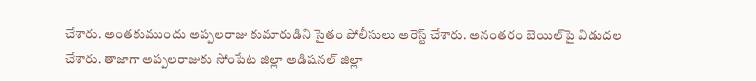చేశారు. అంత‌కుముందు అప్ప‌ల‌రాజు కుమారుడిని సైతం పోలీసులు అరెస్ట్ చేశారు. అనంత‌రం బెయిల్‌పై విడుద‌ల చేశారు. తాజాగా అప్ప‌ల‌రాజుకు సోంపేట జిల్లా అడిష‌న‌ల్ జిల్లా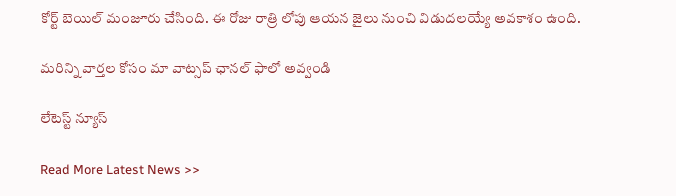కోర్ట్ బెయిల్ మంజూరు చేసింది. ఈ రోజు రాత్రి లోపు ఆయ‌న జైలు నుంచి విడుద‌ల‌య్యే అవ‌కాశం ఉంది.

మ‌రిన్ని వార్త‌ల కోసం మా వాట్స‌ప్ ఛాన‌ల్ ఫాలో అవ్వండి

లేటెస్ట్ న్యూస్‌

Read More Latest News >>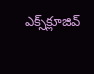ఎక్స్‌క్లూజివ్‌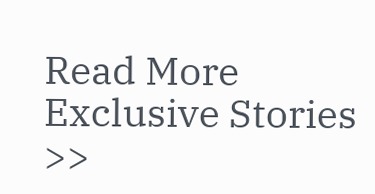Read More Exclusive Stories >>